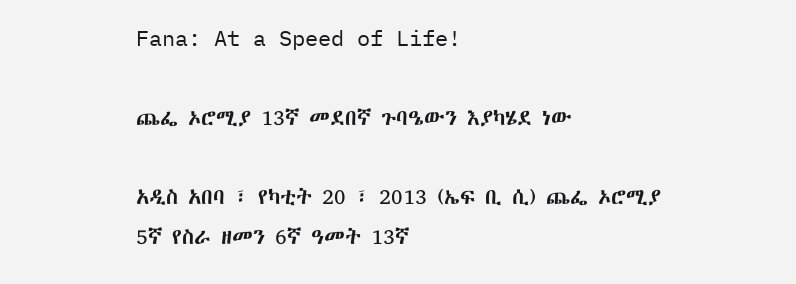Fana: At a Speed of Life!

ጨፌ ኦሮሚያ 13ኛ መደበኛ ጉባዔውን እያካሄደ ነው

አዲስ አበባ ፣ የካቲት 20 ፣ 2013 (ኤፍ ቢ ሲ) ጨፌ ኦሮሚያ 5ኛ የስራ ዘመን 6ኛ ዓመት 13ኛ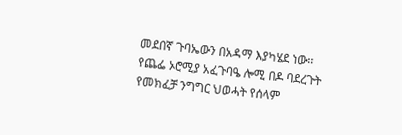መደበኛ ጉባኤውን በአዳማ እያካሄደ ነው፡፡ የጨፌ ኦሮሚያ አፈጉባዔ ሎሚ በዶ ባደረጉት የመክፈቻ ንግግር ህወሓት የሰላም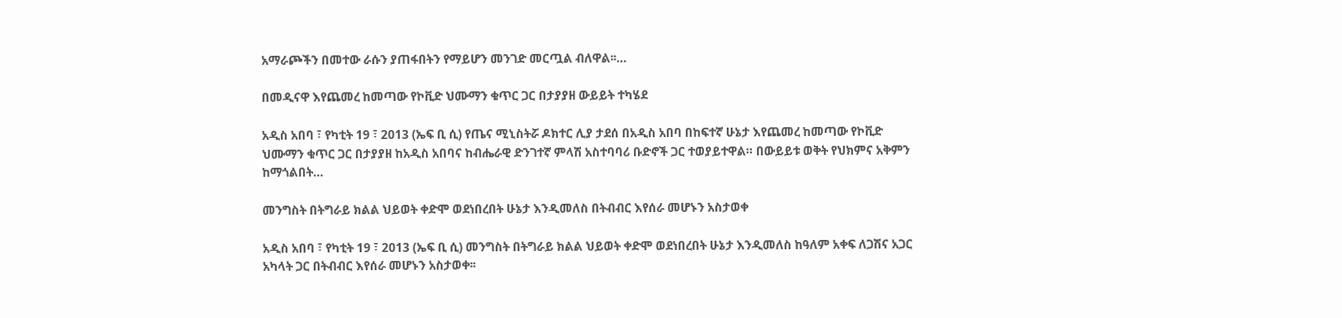አማራጮችን በመተው ራሱን ያጠፋበትን የማይሆን መንገድ መርጧል ብለዋል፡፡…

በመዲናዋ እየጨመረ ከመጣው የኮቪድ ህሙማን ቁጥር ጋር በታያያዘ ውይይት ተካሄደ

አዲስ አበባ ፣ የካቲት 19 ፣ 2013 (ኤፍ ቢ ሲ) የጤና ሚኒስትሯ ዶክተር ሊያ ታደሰ በአዲስ አበባ በከፍተኛ ሁኔታ እየጨመረ ከመጣው የኮቪድ ህሙማን ቁጥር ጋር በታያያዘ ከአዲስ አበባና ከብሔራዊ ድንገተኛ ምላሽ አስተባባሪ ቡድኖች ጋር ተወያይተዋል። በውይይቱ ወቅት የህክምና አቅምን ከማጎልበት…

መንግስት በትግራይ ክልል ህይወት ቀድሞ ወደነበረበት ሁኔታ እንዲመለስ በትብብር እየሰራ መሆኑን አስታወቀ

አዲስ አበባ ፣ የካቲት 19 ፣ 2013 (ኤፍ ቢ ሲ) መንግስት በትግራይ ክልል ህይወት ቀድሞ ወደነበረበት ሁኔታ እንዲመለስ ከዓለም አቀፍ ለጋሽና አጋር አካላት ጋር በትብብር እየሰራ መሆኑን አስታወቀ፡፡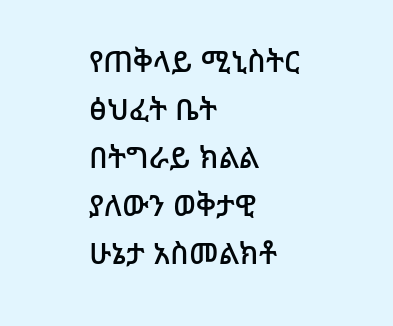የጠቅላይ ሚኒስትር ፅህፈት ቤት በትግራይ ክልል ያለውን ወቅታዊ ሁኔታ አስመልክቶ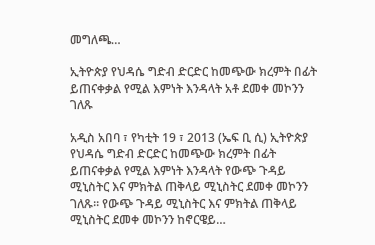መግለጫ…

ኢትዮጵያ የህዳሴ ግድብ ድርድር ከመጭው ክረምት በፊት ይጠናቀቃል የሚል እምነት እንዳላት አቶ ደመቀ መኮንን ገለጹ

አዲስ አበባ ፣ የካቲት 19 ፣ 2013 (ኤፍ ቢ ሲ) ኢትዮጵያ የህዳሴ ግድብ ድርድር ከመጭው ክረምት በፊት ይጠናቀቃል የሚል እምነት እንዳላት የውጭ ጉዳይ ሚኒስትር እና ምክትል ጠቅላይ ሚኒስትር ደመቀ መኮንን ገለጹ፡፡ የውጭ ጉዳይ ሚኒስትር እና ምክትል ጠቅላይ ሚኒስትር ደመቀ መኮንን ከኖርዌይ…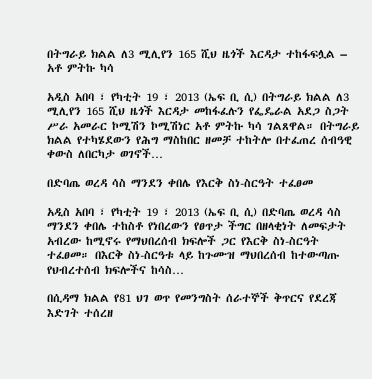በትግራይ ክልል ለ3 ሚሊየን 165 ሺህ ዜጎች እርዳታ ተከፋፍሏል – አቶ ምትኩ ካሳ

አዲስ አበባ ፣ የካቲት 19 ፣ 2013 (ኤፍ ቢ ሲ) በትግራይ ክልል ለ3 ሚሊየን 165 ሺህ ዜጎች እርዳታ መከፋፈሉን የፌዴራል አደጋ ስጋት ሥራ አመራር ኮሚሽን ኮሚሽነር አቶ ምትኩ ካሳ ገልጸዋል። በትግራይ ክልል የተካሄደውን የሕግ ማስከበር ዘመቻ ተከትሎ በተፈጠረ ሰብዓዊ ቀውስ ለበርካታ ወገኖች…

በድባጤ ወረዳ ሳስ ማንደን ቀበሌ የእርቅ ስነ-ስርዓት ተፈፀመ

አዲስ አበባ ፣ የካቲት 19 ፣ 2013 (ኤፍ ቢ ሲ) በድባጤ ወረዳ ሳስ ማንደን ቀበሌ ተከስቶ የነበረውን የፀጥታ ችግር በዘላቂነት ለመፍታት አብረው ከሚኖሩ የማህበረሰብ ክፍሎች ጋር የእርቅ ስነ-ስርዓት ተፈፀመ። በእርቅ ስነ-ስርዓቱ ላይ ከጉሙዝ ማህበረሰብ ከተውጣጡ የህብረተሰብ ክፍሎችና ከሳስ…

በሲዳማ ክልል የ81 ህገ ወጥ የመንግስት ሰራተኞች ቅጥርና የደረጃ እድገት ተሰረዘ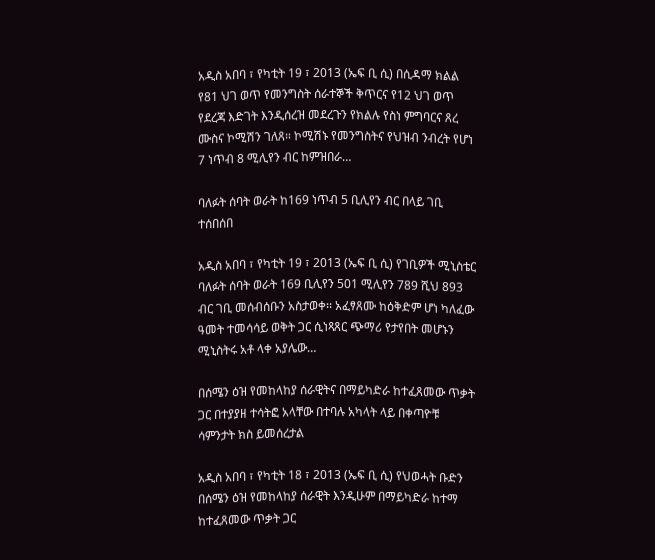አዲስ አበባ ፣ የካቲት 19 ፣ 2013 (ኤፍ ቢ ሲ) በሲዳማ ክልል የ81 ህገ ወጥ የመንግስት ሰራተኞች ቅጥርና የ12 ህገ ወጥ የደረጃ እድገት እንዲሰረዝ መደረጉን የክልሉ የስነ ምግባርና ጸረ ሙስና ኮሚሽን ገለጸ። ኮሚሽኑ የመንግስትና የህዝብ ንብረት የሆነ 7 ነጥብ 8 ሚሊየን ብር ከምዝበራ…

ባለፉት ሰባት ወራት ከ169 ነጥብ 5 ቢሊየን ብር በላይ ገቢ ተሰበሰበ

አዲስ አበባ ፣ የካቲት 19 ፣ 2013 (ኤፍ ቢ ሲ) የገቢዎች ሚኒስቴር ባለፉት ሰባት ወራት 169 ቢሊየን 501 ሚሊየን 789 ሺህ 893 ብር ገቢ መሰብሰቡን አስታወቀ፡፡ አፈፃጸሙ ከዕቅድም ሆነ ካለፈው ዓመት ተመሳሳይ ወቅት ጋር ሲነጻጸር ጭማሪ የታየበት መሆኑን ሚኒስትሩ አቶ ላቀ አያሌው…

በሰሜን ዕዝ የመከላከያ ሰራዊትና በማይካድራ ከተፈጸመው ጥቃት ጋር በተያያዘ ተሳትፎ አላቸው በተባሉ አካላት ላይ በቀጣዮቹ ሳምንታት ክስ ይመሰረታል

አዲስ አበባ ፣ የካቲት 18 ፣ 2013 (ኤፍ ቢ ሲ) የህወሓት ቡድን በሰሜን ዕዝ የመከላከያ ሰራዊት እንዲሁም በማይካድራ ከተማ ከተፈጸመው ጥቃት ጋር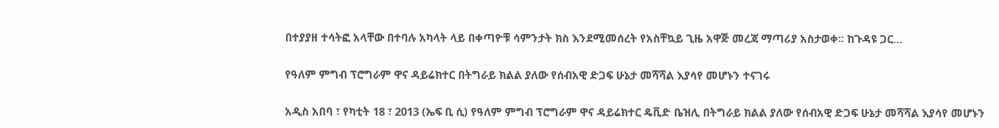በተያያዘ ተሳትፎ አላቸው በተባሉ አካላት ላይ በቀጣዮቹ ሳምንታት ክስ እንደሚመሰረት የአስቸኳይ ጊዜ አዋጅ መረጃ ማጣሪያ አስታወቀ፡፡ ከጉዳዩ ጋር…

የዓለም ምግብ ፕሮግራም ዋና ዳይሬክተር በትግራይ ክልል ያለው የሰብአዊ ድጋፍ ሁኔታ መሻሻል እያሳየ መሆኑን ተናገሩ

አዲስ አበባ ፣ የካቲት 18 ፣ 2013 (ኤፍ ቢ ሲ) የዓለም ምግብ ፕሮግራም ዋና ዳይሬክተር ዴቪድ ቤዝሊ በትግራይ ክልል ያለው የሰብአዊ ድጋፍ ሁኔታ መሻሻል እያሳየ መሆኑን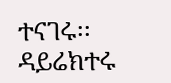ተናገሩ፡፡ ዳይሬክተሩ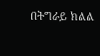በትግራይ ክልል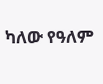ካለው የዓለም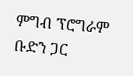ምግብ ፕሮግራም ቡድን ጋር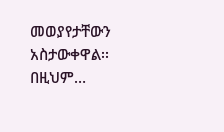መወያየታቸውን አስታውቀዋል፡፡ በዚህም…